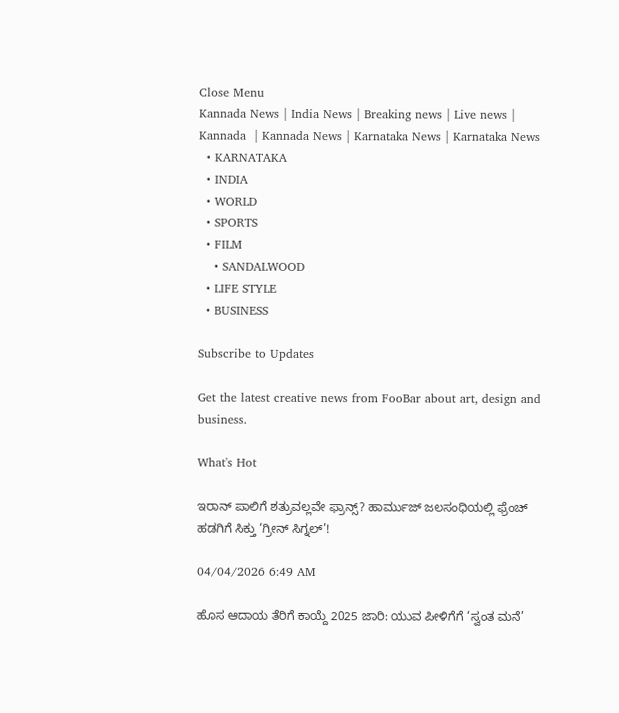Close Menu
Kannada News | India News | Breaking news | Live news | Kannada  | Kannada News | Karnataka News | Karnataka News
  • KARNATAKA
  • INDIA
  • WORLD
  • SPORTS
  • FILM
    • SANDALWOOD
  • LIFE STYLE
  • BUSINESS

Subscribe to Updates

Get the latest creative news from FooBar about art, design and business.

What's Hot

ಇರಾನ್ ಪಾಲಿಗೆ ಶತ್ರುವಲ್ಲವೇ ಫ್ರಾನ್ಸ್? ಹಾರ್ಮುಜ್ ಜಲಸಂಧಿಯಲ್ಲಿ ಫ್ರೆಂಚ್ ಹಡಗಿಗೆ ಸಿಕ್ತು ‘ಗ್ರೀನ್ ಸಿಗ್ನಲ್’!

04/04/2026 6:49 AM

ಹೊಸ ಆದಾಯ ತೆರಿಗೆ ಕಾಯ್ದೆ 2025 ಜಾರಿ: ಯುವ ಪೀಳಿಗೆಗೆ ‘ಸ್ವಂತ ಮನೆ’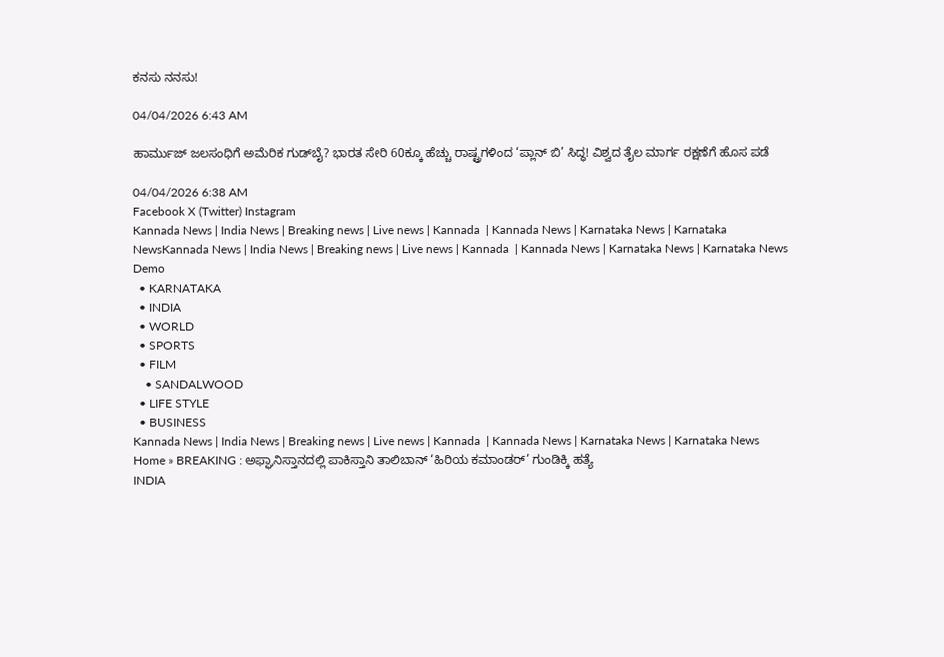ಕನಸು ನನಸು!

04/04/2026 6:43 AM

ಹಾರ್ಮುಜ್ ಜಲಸಂಧಿಗೆ ಅಮೆರಿಕ ಗುಡ್‌ಬೈ? ಭಾರತ ಸೇರಿ 60ಕ್ಕೂ ಹೆಚ್ಚು ರಾಷ್ಟ್ರಗಳಿಂದ ‘ಪ್ಲಾನ್ ಬಿ’ ಸಿದ್ಧ! ವಿಶ್ವದ ತೈಲ ಮಾರ್ಗ ರಕ್ಷಣೆಗೆ ಹೊಸ ಪಡೆ

04/04/2026 6:38 AM
Facebook X (Twitter) Instagram
Kannada News | India News | Breaking news | Live news | Kannada  | Kannada News | Karnataka News | Karnataka NewsKannada News | India News | Breaking news | Live news | Kannada  | Kannada News | Karnataka News | Karnataka News
Demo
  • KARNATAKA
  • INDIA
  • WORLD
  • SPORTS
  • FILM
    • SANDALWOOD
  • LIFE STYLE
  • BUSINESS
Kannada News | India News | Breaking news | Live news | Kannada  | Kannada News | Karnataka News | Karnataka News
Home » BREAKING : ಅಫ್ಘಾನಿಸ್ತಾನದಲ್ಲಿ ಪಾಕಿಸ್ತಾನಿ ತಾಲಿಬಾನ್ ‘ಹಿರಿಯ ಕಮಾಂಡರ್’ ಗುಂಡಿಕ್ಕಿ ಹತ್ಯೆ
INDIA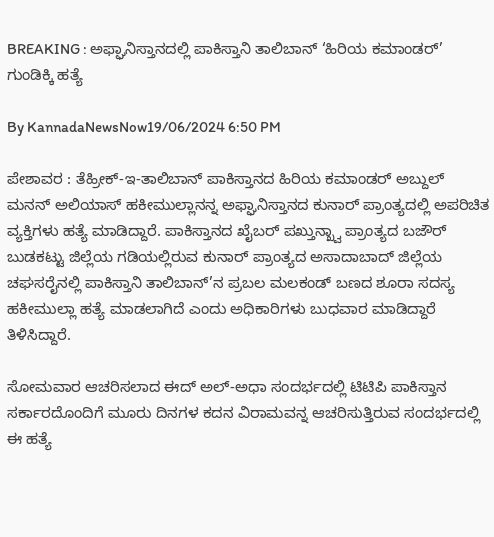BREAKING : ಅಫ್ಘಾನಿಸ್ತಾನದಲ್ಲಿ ಪಾಕಿಸ್ತಾನಿ ತಾಲಿಬಾನ್ ‘ಹಿರಿಯ ಕಮಾಂಡರ್’ ಗುಂಡಿಕ್ಕಿ ಹತ್ಯೆ

By KannadaNewsNow19/06/2024 6:50 PM

ಪೇಶಾವರ : ತೆಹ್ರೀಕ್-ಇ-ತಾಲಿಬಾನ್ ಪಾಕಿಸ್ತಾನದ ಹಿರಿಯ ಕಮಾಂಡರ್ ಅಬ್ದುಲ್ ಮನನ್ ಅಲಿಯಾಸ್ ಹಕೀಮುಲ್ಲಾನನ್ನ ಅಫ್ಘಾನಿಸ್ತಾನದ ಕುನಾರ್ ಪ್ರಾಂತ್ಯದಲ್ಲಿ ಅಪರಿಚಿತ ವ್ಯಕ್ತಿಗಳು ಹತ್ಯೆ ಮಾಡಿದ್ದಾರೆ. ಪಾಕಿಸ್ತಾನದ ಖೈಬರ್ ಪಖ್ತುನ್ಖ್ವಾ ಪ್ರಾಂತ್ಯದ ಬಜೌರ್ ಬುಡಕಟ್ಟು ಜಿಲ್ಲೆಯ ಗಡಿಯಲ್ಲಿರುವ ಕುನಾರ್ ಪ್ರಾಂತ್ಯದ ಅಸಾದಾಬಾದ್ ಜಿಲ್ಲೆಯ ಚಘಸರೈನಲ್ಲಿ ಪಾಕಿಸ್ತಾನಿ ತಾಲಿಬಾನ್’ನ ಪ್ರಬಲ ಮಲಕಂಡ್ ಬಣದ ಶೂರಾ ಸದಸ್ಯ ಹಕೀಮುಲ್ಲಾ ಹತ್ಯೆ ಮಾಡಲಾಗಿದೆ ಎಂದು ಅಧಿಕಾರಿಗಳು ಬುಧವಾರ ಮಾಡಿದ್ದಾರೆ ತಿಳಿಸಿದ್ದಾರೆ.

ಸೋಮವಾರ ಆಚರಿಸಲಾದ ಈದ್ ಅಲ್-ಅಧಾ ಸಂದರ್ಭದಲ್ಲಿ ಟಿಟಿಪಿ ಪಾಕಿಸ್ತಾನ ಸರ್ಕಾರದೊಂದಿಗೆ ಮೂರು ದಿನಗಳ ಕದನ ವಿರಾಮವನ್ನ ಆಚರಿಸುತ್ತಿರುವ ಸಂದರ್ಭದಲ್ಲಿ ಈ ಹತ್ಯೆ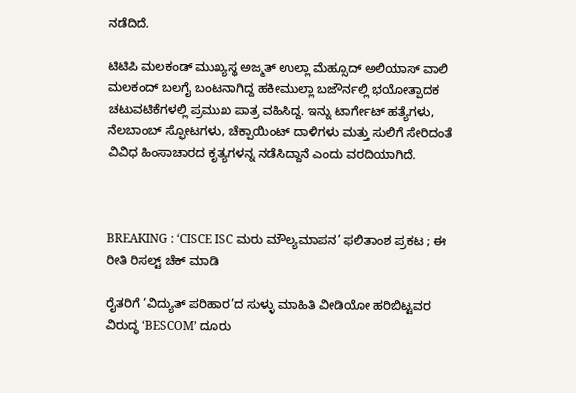ನಡೆದಿದೆ.

ಟಿಟಿಪಿ ಮಲಕಂಡ್ ಮುಖ್ಯಸ್ಥ ಅಜ್ಮತ್ ಉಲ್ಲಾ ಮೆಹ್ಸೂದ್ ಅಲಿಯಾಸ್ ವಾಲಿ ಮಲಕಂದ್ ಬಲಗೈ ಬಂಟನಾಗಿದ್ದ ಹಕೀಮುಲ್ಲಾ ಬಜೌರ್ನಲ್ಲಿ ಭಯೋತ್ಪಾದಕ ಚಟುವಟಿಕೆಗಳಲ್ಲಿ ಪ್ರಮುಖ ಪಾತ್ರ ವಹಿಸಿದ್ದ. ಇನ್ನು ಟಾರ್ಗೇಟ್ ಹತ್ಯೆಗಳು, ನೆಲಬಾಂಬ್ ಸ್ಫೋಟಗಳು, ಚೆಕ್ಪಾಯಿಂಟ್ ದಾಳಿಗಳು ಮತ್ತು ಸುಲಿಗೆ ಸೇರಿದಂತೆ ವಿವಿಧ ಹಿಂಸಾಚಾರದ ಕೃತ್ಯಗಳನ್ನ ನಡೆಸಿದ್ದಾನೆ ಎಂದು ವರದಿಯಾಗಿದೆ.



BREAKING : ‘CISCE ISC ಮರು ಮೌಲ್ಯಮಾಪನ’ ಫಲಿತಾಂಶ ಪ್ರಕಟ ; ಈ ರೀತಿ ರಿಸಲ್ಟ್ ಚೆಕ್ ಮಾಡಿ

ರೈತರಿಗೆ ‘ವಿದ್ಯುತ್‌ ಪರಿಹಾರ’ದ ಸುಳ್ಳು ಮಾಹಿತಿ ವೀಡಿಯೋ ಹರಿಬಿಟ್ಟವರ ವಿರುದ್ಧ ‘BESCOM’ ದೂರು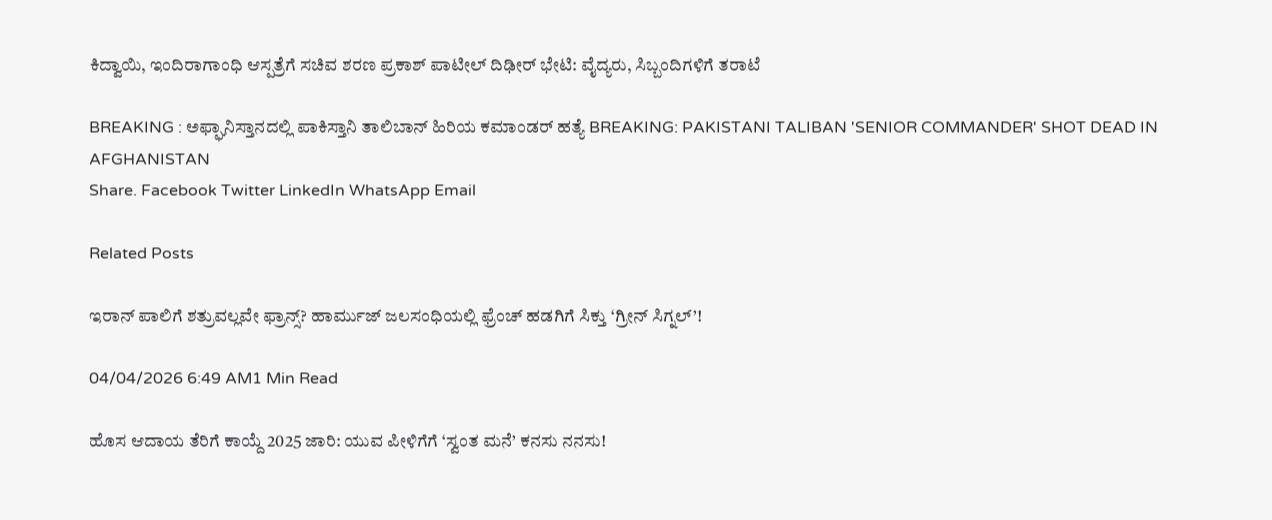ಕಿದ್ವಾಯಿ, ಇಂದಿರಾಗಾಂಧಿ ಆಸ್ಪತ್ರೆಗೆ ಸಚಿವ ಶರಣ ಪ್ರಕಾಶ್ ಪಾಟೀಲ್ ದಿಢೀರ್ ಭೇಟಿ: ವೈದ್ಯರು, ಸಿಬ್ಬಂದಿಗಳಿಗೆ ತರಾಟೆ

BREAKING : ಅಫ್ಘಾನಿಸ್ತಾನದಲ್ಲಿ ಪಾಕಿಸ್ತಾನಿ ತಾಲಿಬಾನ್ ಹಿರಿಯ ಕಮಾಂಡರ್ ಹತ್ಯೆ BREAKING: PAKISTANI TALIBAN 'SENIOR COMMANDER' SHOT DEAD IN AFGHANISTAN
Share. Facebook Twitter LinkedIn WhatsApp Email

Related Posts

ಇರಾನ್ ಪಾಲಿಗೆ ಶತ್ರುವಲ್ಲವೇ ಫ್ರಾನ್ಸ್? ಹಾರ್ಮುಜ್ ಜಲಸಂಧಿಯಲ್ಲಿ ಫ್ರೆಂಚ್ ಹಡಗಿಗೆ ಸಿಕ್ತು ‘ಗ್ರೀನ್ ಸಿಗ್ನಲ್’!

04/04/2026 6:49 AM1 Min Read

ಹೊಸ ಆದಾಯ ತೆರಿಗೆ ಕಾಯ್ದೆ 2025 ಜಾರಿ: ಯುವ ಪೀಳಿಗೆಗೆ ‘ಸ್ವಂತ ಮನೆ’ ಕನಸು ನನಸು!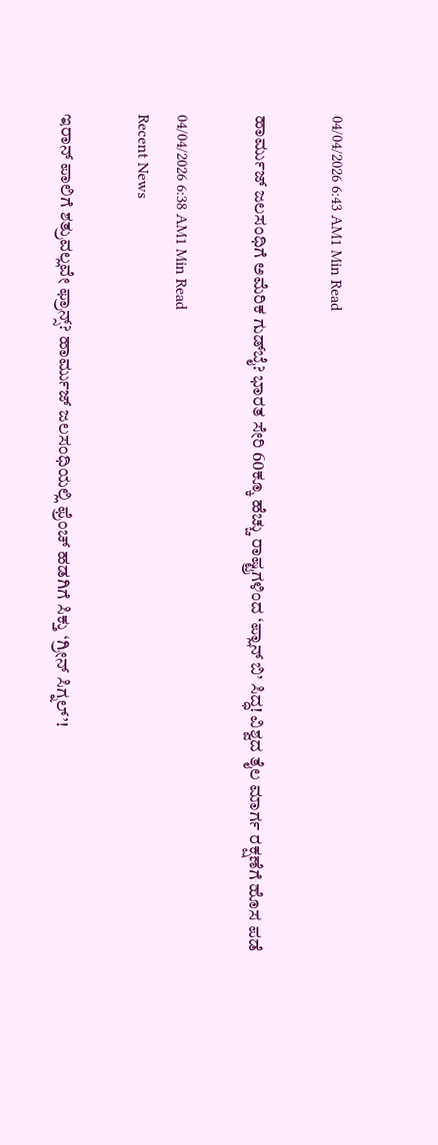04/04/2026 6:43 AM1 Min Read

ಹಾರ್ಮುಜ್ ಜಲಸಂಧಿಗೆ ಅಮೆರಿಕ ಗುಡ್‌ಬೈ? ಭಾರತ ಸೇರಿ 60ಕ್ಕೂ ಹೆಚ್ಚು ರಾಷ್ಟ್ರಗಳಿಂದ ‘ಪ್ಲಾನ್ ಬಿ’ ಸಿದ್ಧ! ವಿಶ್ವದ ತೈಲ ಮಾರ್ಗ ರಕ್ಷಣೆಗೆ ಹೊಸ ಪಡೆ

04/04/2026 6:38 AM1 Min Read
Recent News

ಇರಾನ್ ಪಾಲಿಗೆ ಶತ್ರುವಲ್ಲವೇ ಫ್ರಾನ್ಸ್? ಹಾರ್ಮುಜ್ ಜಲಸಂಧಿಯಲ್ಲಿ ಫ್ರೆಂಚ್ ಹಡಗಿಗೆ ಸಿಕ್ತು ‘ಗ್ರೀನ್ ಸಿಗ್ನಲ್’!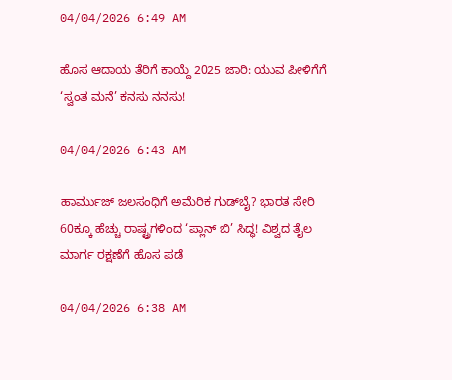04/04/2026 6:49 AM

ಹೊಸ ಆದಾಯ ತೆರಿಗೆ ಕಾಯ್ದೆ 2025 ಜಾರಿ: ಯುವ ಪೀಳಿಗೆಗೆ ‘ಸ್ವಂತ ಮನೆ’ ಕನಸು ನನಸು!

04/04/2026 6:43 AM

ಹಾರ್ಮುಜ್ ಜಲಸಂಧಿಗೆ ಅಮೆರಿಕ ಗುಡ್‌ಬೈ? ಭಾರತ ಸೇರಿ 60ಕ್ಕೂ ಹೆಚ್ಚು ರಾಷ್ಟ್ರಗಳಿಂದ ‘ಪ್ಲಾನ್ ಬಿ’ ಸಿದ್ಧ! ವಿಶ್ವದ ತೈಲ ಮಾರ್ಗ ರಕ್ಷಣೆಗೆ ಹೊಸ ಪಡೆ

04/04/2026 6:38 AM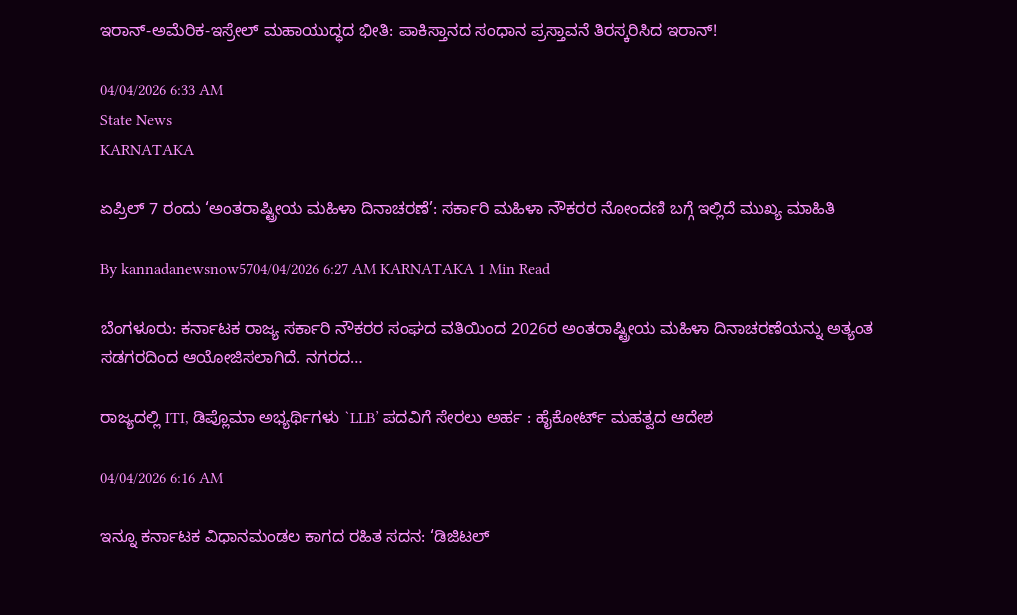ಇರಾನ್-ಅಮೆರಿಕ-ಇಸ್ರೇಲ್ ಮಹಾಯುದ್ಧದ ಭೀತಿ: ಪಾಕಿಸ್ತಾನದ ಸಂಧಾನ ಪ್ರಸ್ತಾವನೆ ತಿರಸ್ಕರಿಸಿದ ಇರಾನ್!

04/04/2026 6:33 AM
State News
KARNATAKA

ಏಪ್ರಿಲ್ 7 ರಂದು ‘ಅಂತರಾಷ್ಟ್ರೀಯ ಮಹಿಳಾ ದಿನಾಚರಣೆ’: ಸರ್ಕಾರಿ ಮಹಿಳಾ ನೌಕರರ ನೋಂದಣಿ ಬಗ್ಗೆ ಇಲ್ಲಿದೆ ಮುಖ್ಯ ಮಾಹಿತಿ

By kannadanewsnow5704/04/2026 6:27 AM KARNATAKA 1 Min Read

ಬೆಂಗಳೂರು: ಕರ್ನಾಟಕ ರಾಜ್ಯ ಸರ್ಕಾರಿ ನೌಕರರ ಸಂಘದ ವತಿಯಿಂದ 2026ರ ಅಂತರಾಷ್ಟ್ರೀಯ ಮಹಿಳಾ ದಿನಾಚರಣೆಯನ್ನು ಅತ್ಯಂತ ಸಡಗರದಿಂದ ಆಯೋಜಿಸಲಾಗಿದೆ. ನಗರದ…

ರಾಜ್ಯದಲ್ಲಿ ITI, ಡಿಪ್ಲೊಮಾ ಅಭ್ಯರ್ಥಿಗಳು `LLB’ ಪದವಿಗೆ ಸೇರಲು ಅರ್ಹ : ಹೈಕೋರ್ಟ್ ಮಹತ್ವದ ಆದೇಶ

04/04/2026 6:16 AM

ಇನ್ನೂ ಕರ್ನಾಟಕ ವಿಧಾನಮಂಡಲ ಕಾಗದ ರಹಿತ ಸದನ: ‘ಡಿಜಿಟಲ್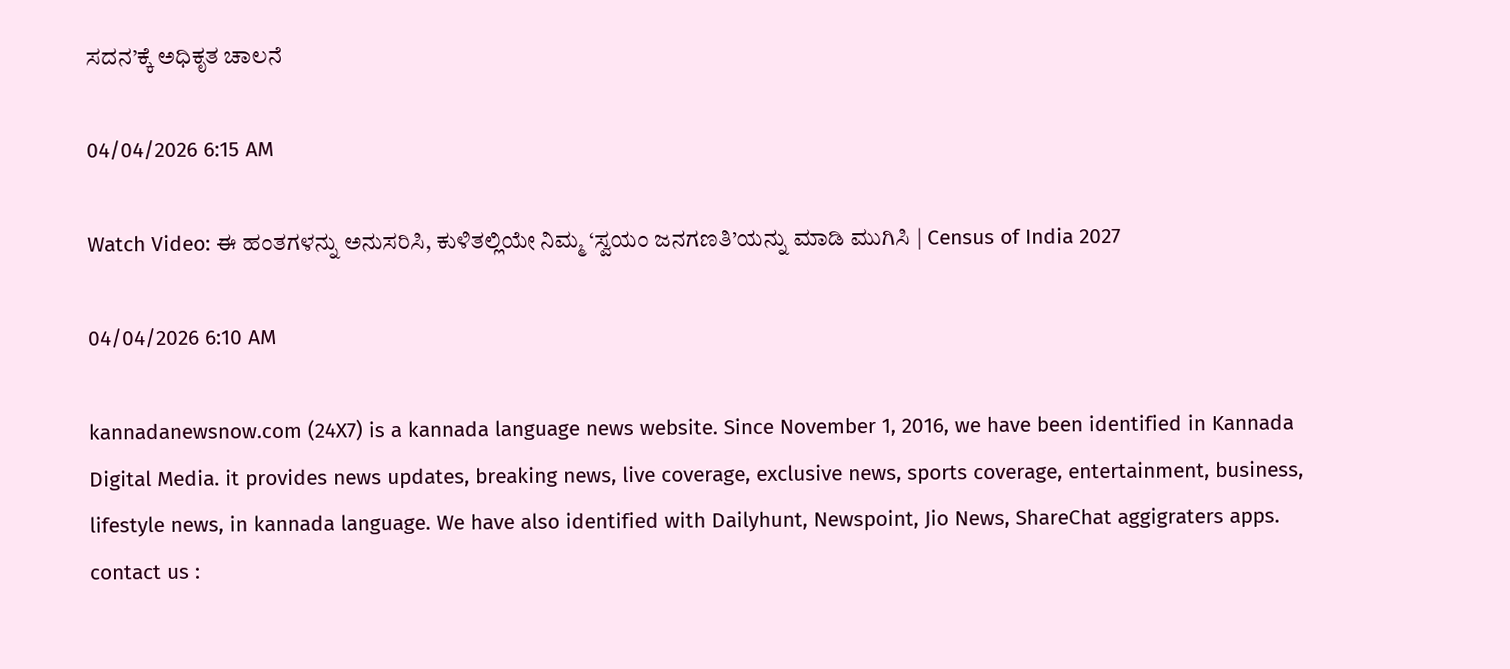ಸದನ’ಕ್ಕೆ ಅಧಿಕೃತ ಚಾಲನೆ

04/04/2026 6:15 AM

Watch Video: ಈ ಹಂತಗಳನ್ನು ಅನುಸರಿಸಿ, ಕುಳಿತಲ್ಲಿಯೇ ನಿಮ್ಮ ‘ಸ್ವಯಂ ಜನಗಣತಿ’ಯನ್ನು ಮಾಡಿ ಮುಗಿಸಿ | Census of India 2027

04/04/2026 6:10 AM

kannadanewsnow.com (24X7) is a kannada language news website. Since November 1, 2016, we have been identified in Kannada Digital Media. it provides news updates, breaking news, live coverage, exclusive news, sports coverage, entertainment, business, lifestyle news, in kannada language. We have also identified with Dailyhunt, Newspoint, Jio News, ShareChat aggigraters apps. contact us :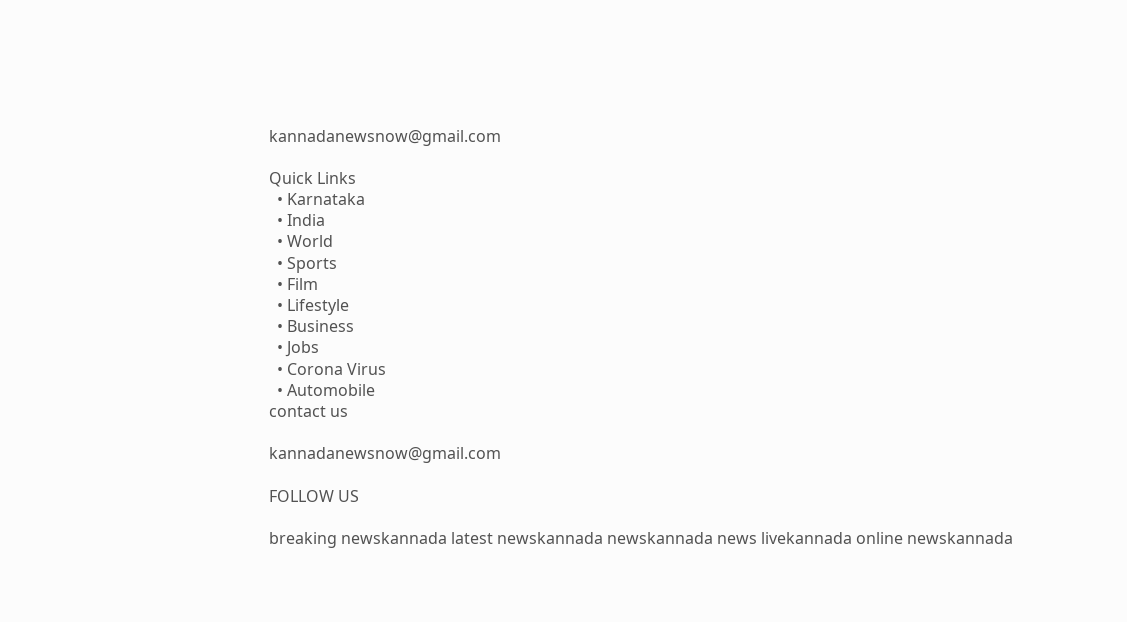kannadanewsnow@gmail.com

Quick Links
  • Karnataka
  • India
  • World
  • Sports
  • Film
  • Lifestyle
  • Business
  • Jobs
  • Corona Virus
  • Automobile
contact us

kannadanewsnow@gmail.com

FOLLOW US

breaking newskannada latest newskannada newskannada news livekannada online newskannada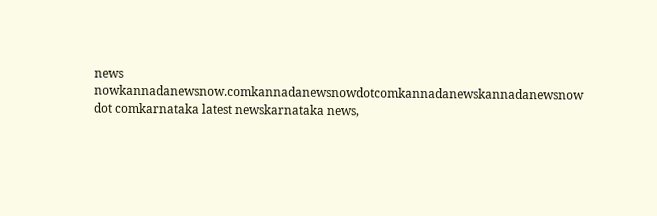news nowkannadanewsnow.comkannadanewsnowdotcomkannadanewskannadanewsnow dot comkarnataka latest newskarnataka news,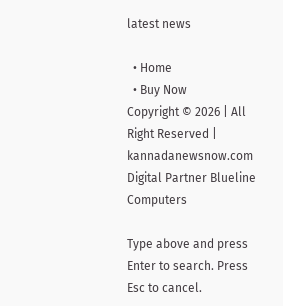latest news

  • Home
  • Buy Now
Copyright © 2026 | All Right Reserved | kannadanewsnow.com
Digital Partner Blueline Computers

Type above and press Enter to search. Press Esc to cancel.